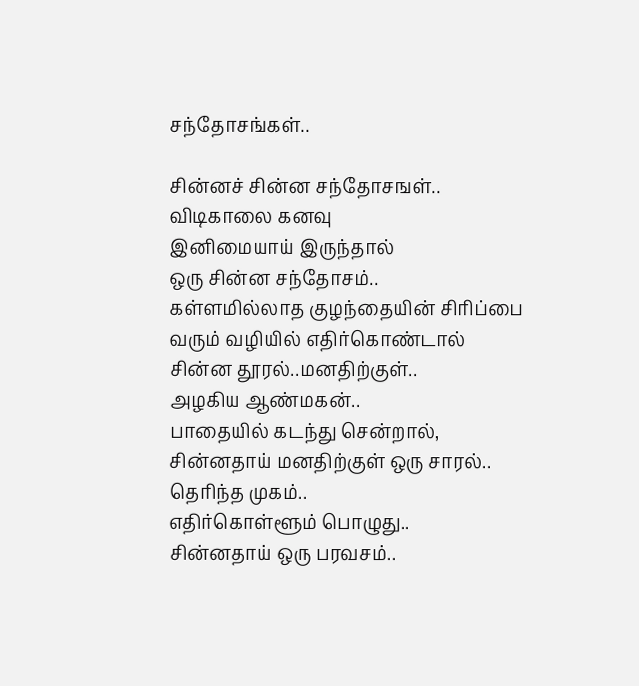சந்தோசங்கள்..

சின்னச் சின்ன சந்தோசஙள்..
விடிகாலை கனவு
இனிமையாய் இருந்தால்
ஒரு சின்ன சந்தோசம்..
கள்ளமில்லாத குழந்தையின் சிரிப்பை
வரும் வழியில் எதிர்கொண்டால்
சின்ன தூரல்..மனதிற்குள்..
அழகிய ஆண்மகன்..
பாதையில் கடந்து சென்றால்,
சின்னதாய் மனதிற்குள் ஒரு சாரல்..
தெரிந்த முகம்..
எதிர்கொள்ளூம் பொழுது..
சின்னதாய் ஒரு பரவசம்..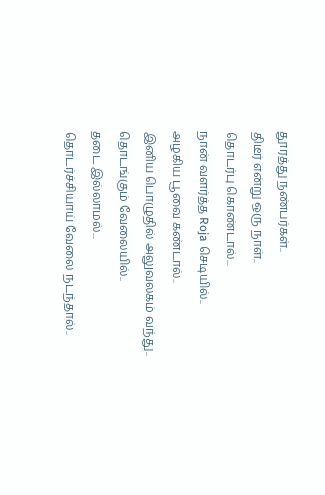தூரத்து நண்பர்கள்..
திடீர் என்று ஒரு நாள்..
தொடர்பு கொண்டால்...
நான் வளர்த்த Roja செடியில்..
அழகிய பூவை கண்டால்..
இனிய பொழுதில் அலுவலகம் வந்து..
தொடங்கும் வேலையில்..
தடை இல்லாமல்...
தொடர்ச்சியாய் வேலை நடந்தால்..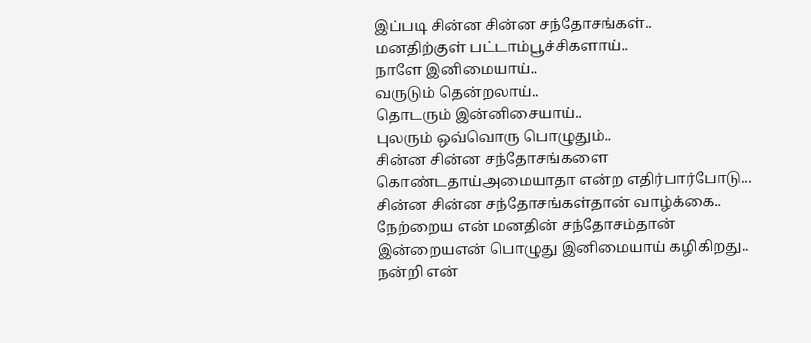இப்படி சின்ன சின்ன சந்தோசங்கள்..
மனதிற்குள் பட்டாம்பூச்சிகளாய்..
நாளே இனிமையாய்..
வருடும் தென்றலாய்..
தொடரும் இன்னிசையாய்..
புலரும் ஒவ்வொரு பொழுதும்..
சின்ன சின்ன சந்தோசங்களை
கொண்டதாய்அமையாதா என்ற எதிர்பார்போடு...
சின்ன சின்ன சந்தோசங்கள்தான் வாழ்க்கை..
நேற்றைய என் மனதின் சந்தோசம்தான்
இன்றையஎன் பொழுது இனிமையாய் கழிகிறது..
நன்றி என்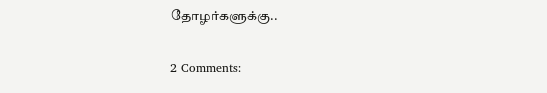தோழர்களுக்கு..

2 Comments: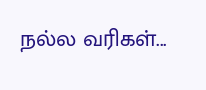நல்ல வரிகள்...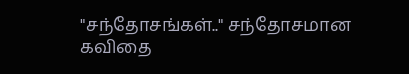"சந்தோசங்கள்.." சந்தோசமான கவிதை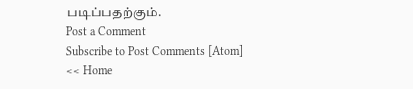படிப்பதற்கும்.
Post a Comment
Subscribe to Post Comments [Atom]
<< Home